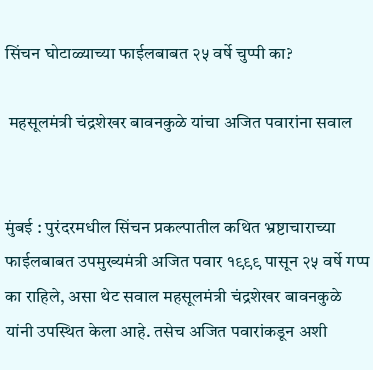सिंचन घोटाळ्याच्या फाईलबाबत २५ वर्षे चुप्पी का?

 महसूलमंत्री चंद्रशेखर बावनकुळे यांचा अजित पवारांना सवाल


मुंबई : पुरंदरमधील सिंचन प्रकल्पातील कथित भ्रष्टाचाराच्या फाईलबाबत उपमुख्यमंत्री अजित पवार १९९९ पासून २५ वर्षे गप्प का राहिले, असा थेट सवाल महसूलमंत्री चंद्रशेखर बावनकुळे यांनी उपस्थित केला आहे. तसेच अजित पवारांकडून अशी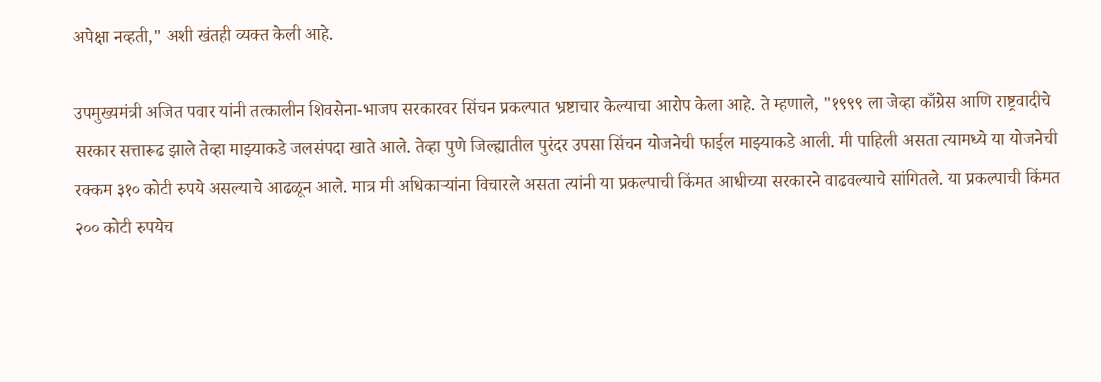अपेक्षा नव्हती," अशी खंतही व्यक्त केली आहे.

उपमुख्यमंत्री अजित पवार यांनी तत्कालीन शिवसेना-भाजप सरकारवर सिंचन प्रकल्पात भ्रष्टाचार केल्याचा आरोप केला आहे. ते म्हणाले, "१९९९ ला जेव्हा काँग्रेस आणि राष्ट्रवादीचे सरकार सत्तारूढ झाले तेव्हा माझ्याकडे जलसंपदा खाते आले. तेव्हा पुणे जिल्ह्यातील पुरंदर उपसा सिंचन योजनेची फाईल माझ्याकडे आली. मी पाहिली असता त्यामध्ये या योजनेची रक्कम ३१० कोटी रुपये असल्याचे आढळून आले. मात्र मी अधिकाऱ्यांना विचारले असता त्यांनी या प्रकल्पाची किंमत आधीच्या सरकारने वाढवल्याचे सांगितले. या प्रकल्पाची किंमत २०० कोटी रुपयेच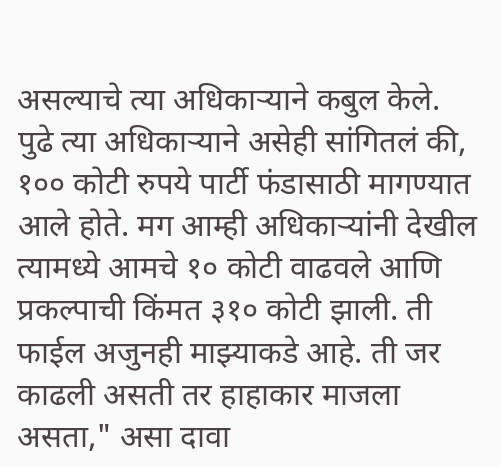असल्याचे त्या अधिकाऱ्याने कबुल केले. पुढे त्या अधिकाऱ्याने असेही सांगितलं की, १०० कोटी रुपये पार्टी फंडासाठी मागण्यात आले होते. मग आम्ही अधिकाऱ्यांनी देखील त्यामध्ये आमचे १० कोटी वाढवले आणि प्रकल्पाची किंमत ३१० कोटी झाली. ती फाईल अजुनही माझ्याकडे आहे. ती जर काढली असती तर हाहाकार माजला असता," असा दावा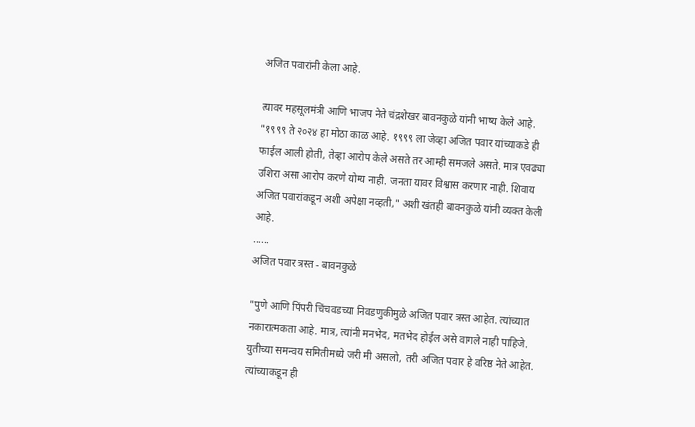अजित पवारांनी केला आहे.

त्यावर महसूलमंत्री आणि भाजप नेते चंद्रशेखर बावनकुळे यांनी भाष्य केले आहे. "१९९९ ते २०२४ हा मोठा काळ आहे. १९९९ ला जेव्हा अजित पवार यांच्याकडे ही फाईल आली होती, तेव्हा आरोप केले असते तर आम्ही समजले असते. मात्र एवढ्या उशिरा असा आरोप करणे योग्य नाही. जनता यावर विश्वास करणार नाही. शिवाय अजित पवारांकडून अशी अपेक्षा नव्हती," अशी खंतही बावनकुळे यांनी व्यक्त केली आहे.
......
अजित पवार त्रस्त - बावनकुळे

"पुणे आणि पिंपरी चिंचवडच्या निवडणुकीमुळे अजित पवार त्रस्त आहेत. त्यांच्यात नकारात्मकता आहे. मात्र, त्यांनी मनभेद, मतभेद होईल असे वागले नाही पाहिजे. युतीच्या समन्वय समितीमध्ये जरी मी असलो, तरी अजित पवार हे वरिष्ठ नेते आहेत. त्यांच्याकडून ही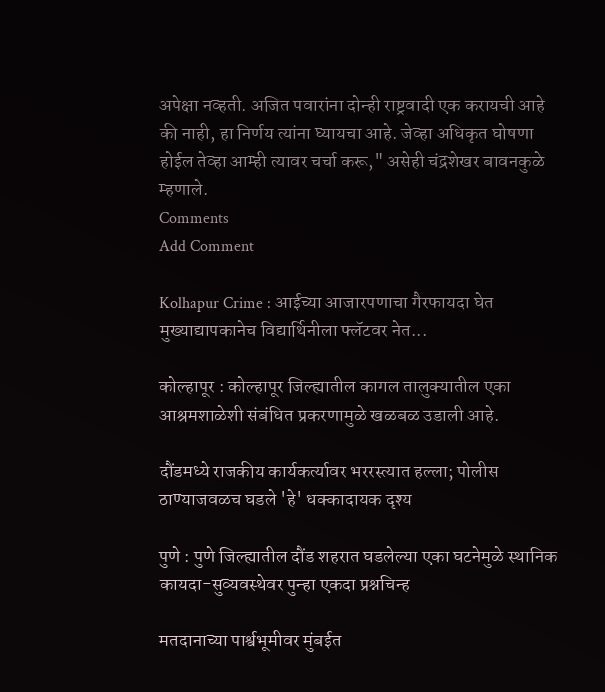अपेक्षा नव्हती. अजित पवारांना दोन्ही राष्ट्रवादी एक करायची आहे की नाही, हा निर्णय त्यांना घ्यायचा आहे. जेव्हा अधिकृत घोषणा होईल तेव्हा आम्ही त्यावर चर्चा करू," असेही चंद्रशेखर बावनकुळे म्हणाले.
Comments
Add Comment

Kolhapur Crime : आईच्या आजारपणाचा गैरफायदा घेत मुख्याद्यापकानेच विद्यार्थिनीला फ्लॅटवर नेत...

कोल्हापूर : कोल्हापूर जिल्ह्यातील कागल तालुक्यातील एका आश्रमशाळेशी संबंधित प्रकरणामुळे खळबळ उडाली आहे.

दौंडमध्ये राजकीय कार्यकर्त्यावर भररस्त्यात हल्ला; पोलीस ठाण्याजवळच घडले 'हे' धक्कादायक दृश्य

पुणे : पुणे जिल्ह्यातील दौंड शहरात घडलेल्या एका घटनेमुळे स्थानिक कायदा-सुव्यवस्थेवर पुन्हा एकदा प्रश्नचिन्ह

मतदानाच्या पार्श्वभूमीवर मुंबईत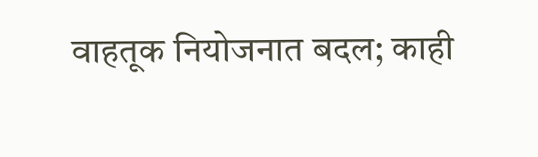वाहतूक नियोजनात बदल; काही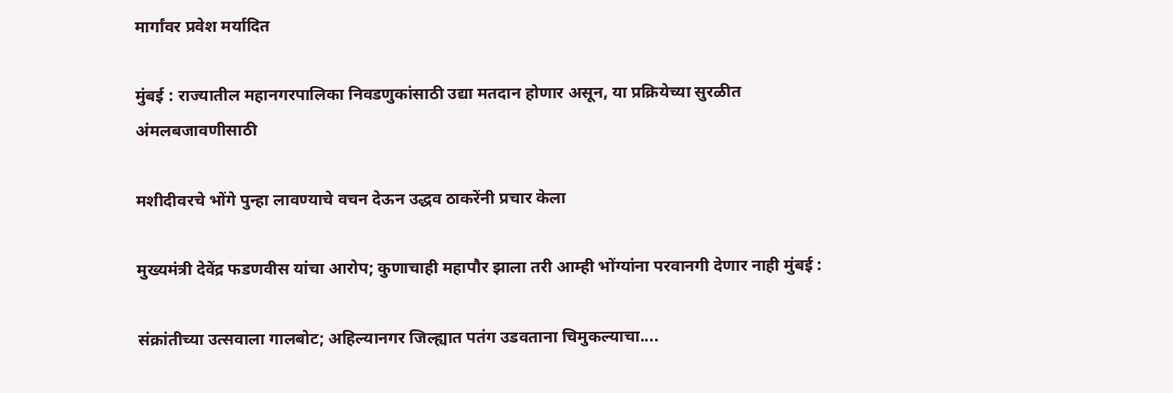मार्गांवर प्रवेश मर्यादित

मुंबई : राज्यातील महानगरपालिका निवडणुकांसाठी उद्या मतदान होणार असून, या प्रक्रियेच्या सुरळीत अंमलबजावणीसाठी

मशीदीवरचे भोंगे पुन्हा लावण्याचे वचन देऊन उद्धव ठाकरेंनी प्रचार केला

मुख्यमंत्री देवेंद्र फडणवीस यांचा आरोप; कुणाचाही महापौर झाला तरी आम्ही भोंग्यांना परवानगी देणार नाही मुंबई :

संक्रांतीच्या उत्सवाला गालबोट; अहिल्यानगर जिल्ह्यात पतंग उडवताना चिमुकल्याचा....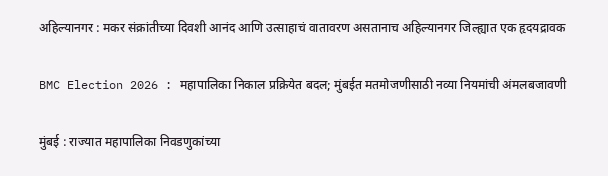अहिल्यानगर : मकर संक्रांतीच्या दिवशी आनंद आणि उत्साहाचं वातावरण असतानाच अहिल्यानगर जिल्ह्यात एक हृदयद्रावक

BMC Election 2026 : महापालिका निकाल प्रक्रियेत बदल; मुंबईत मतमोजणीसाठी नव्या नियमांची अंमलबजावणी

मुंबई : राज्यात महापालिका निवडणुकांच्या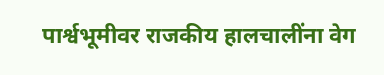पार्श्वभूमीवर राजकीय हालचालींना वेग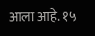आला आहे. १५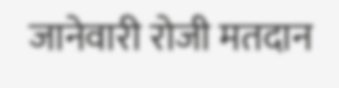जानेवारी रोजी मतदान